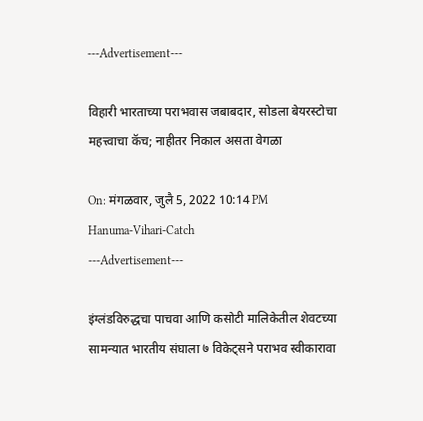---Advertisement---

विहारी भारताच्या पराभवास जबाबदार, सोडला बेयरस्टोचा महत्त्वाचा कॅच; नाहीतर निकाल असता वेगळा

On: मंगळवार, जुलै 5, 2022 10:14 PM
Hanuma-Vihari-Catch
---Advertisement---

इंग्लंडविरुद्धचा पाचवा आणि कसोटी मालिकेतील शेवटच्या सामन्यात भारतीय संघाला ७ विकेट्सने पराभव स्वीकारावा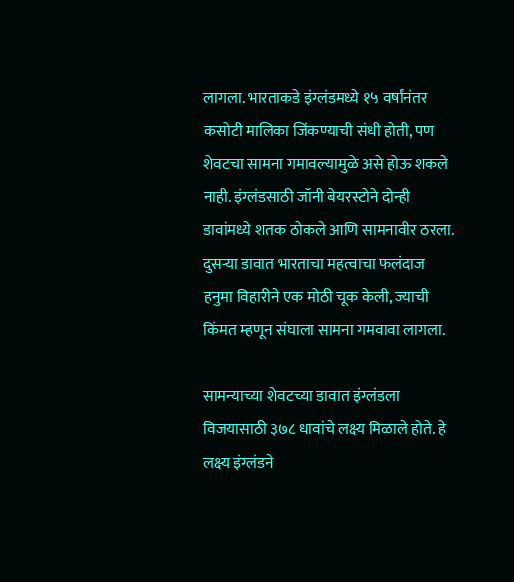लागला. भारताकडे इंग्लंडमध्ये १५ वर्षांनंतर कसोटी मालिका जिंकण्याची संधी होती, पण शेवटचा सामना गमावल्यामुळे असे होऊ शकले नाही. इंग्लंडसाठी जॉनी बेयरस्टोने दोन्ही डावांमध्ये शतक ठोकले आणि सामनावीर ठरला. दुसऱ्या डावात भारताचा महत्वाचा फलंदाज हनुमा विहारीने एक मोठी चूक केली, ज्याची किंमत म्हणून संघाला सामना गमवावा लागला.

सामन्याच्या शेवटच्या डावात इंग्लंडला विजयासाठी ३७८ धावांचे लक्ष्य मिळाले होते. हे लक्ष्य इंग्लंडने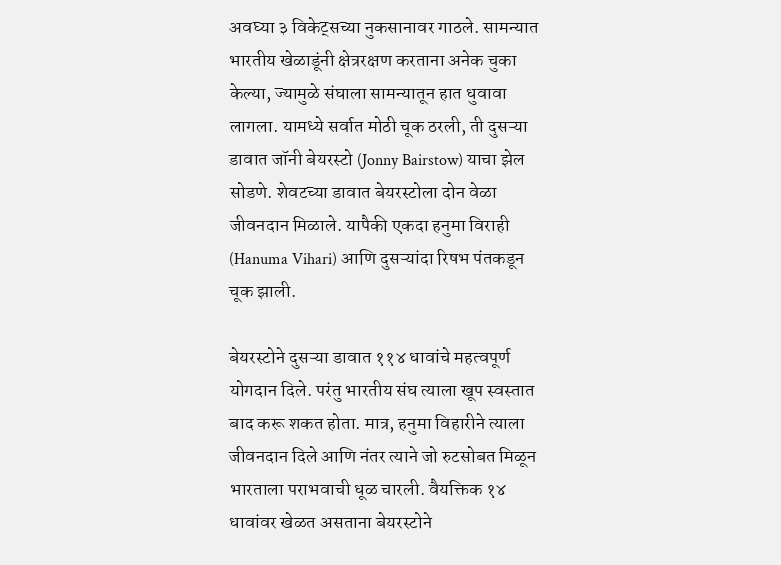अवघ्या ३ विकेट्सच्या नुकसानावर गाठले. सामन्यात भारतीय खेळाडूंनी क्षेत्ररक्षण करताना अनेक चुका केल्या, ज्यामुळे संघाला सामन्यातून हात धुवावा लागला. यामध्ये सर्वात मोठी चूक ठरली, ती दुसऱ्या डावात जॉनी बेयरस्टो (Jonny Bairstow) याचा झेल सोडणे. शेवटच्या डावात बेयरस्टोला दोन वेळा जीवनदान मिळाले. यापैकी एकदा हनुमा विराही (Hanuma Vihari) आणि दुसऱ्यांदा रिषभ पंतकडून चूक झाली.

बेयरस्टोने दुसऱ्या डावात ११४ धावांचे महत्वपूर्ण योगदान दिले. परंतु भारतीय संघ त्याला खूप स्वस्तात बाद करू शकत होता. मात्र, हनुमा विहारीने त्याला जीवनदान दिले आणि नंतर त्याने जो रुटसोबत मिळून भारताला पराभवाची धूळ चारली. वैयक्तिक १४ धावांवर खेळत असताना बेयरस्टोने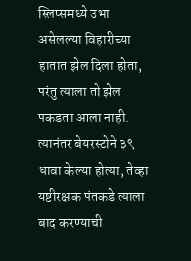स्लिप्समध्ये उभा असेलल्या विहारीच्या हातात झेल दिला होता, परंतु त्याला तो झेल पकडता आला नाही. त्यानंतर बेयरस्टोने ३९ धावा केल्या होत्या, तेव्हा यष्टीरक्षक पंतकडे त्याला बाद करण्याची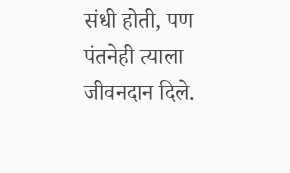संधी होती, पण पंतनेही त्याला जीवनदान दिले.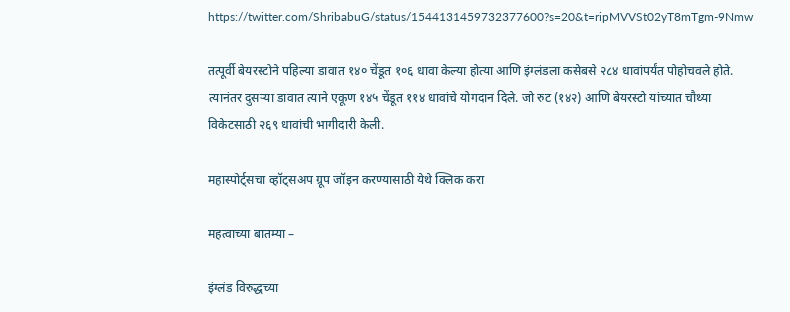https://twitter.com/ShribabuG/status/1544131459732377600?s=20&t=ripMVVSt02yT8mTgm-9Nmw

तत्पूर्वी बेयरस्टोने पहिल्या डावात १४० चेंडूत १०६ धावा केल्या होत्या आणि इंग्लंडला कसेबसे २८४ धावांपर्यंत पोहोचवले होते. त्यानंतर दुसऱ्या डावात त्याने एकूण १४५ चेंडूत ११४ धावांचे योगदान दिले. जो रुट (१४२) आणि बेयरस्टो यांच्यात चौथ्या विकेटसाठी २६९ धावांची भागीदारी केली.

महास्पोर्ट्सचा व्हॉट्सअप ग्रूप जॉइन करण्यासाठी येथे क्लिक करा

महत्वाच्या बातम्या –

इंग्लंड विरुद्धच्या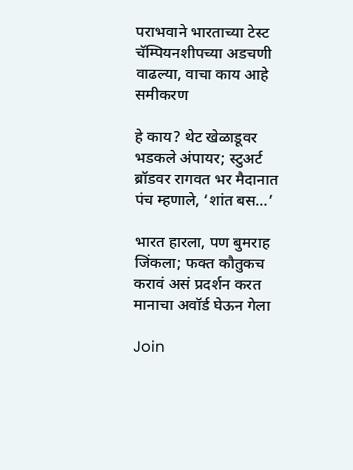पराभवाने भारताच्या टेस्ट चॅम्पियनशीपच्या अडचणी वाढल्या, वाचा काय आहे समीकरण

हे काय? थेट खेळाडूवर भडकले अंपायर; स्टुअर्ट ब्रॉडवर रागवत भर मैदानात पंच म्हणाले, ‘शांत बस…’

भारत हारला, पण बुमराह जिंकला; फक्त कौतुकच करावं असं प्रदर्शन करत मानाचा अवॉर्ड घेऊन गेला

Join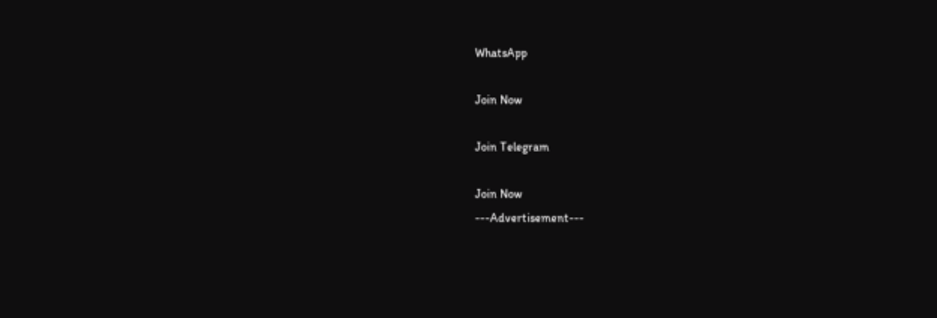WhatsApp

Join Now

Join Telegram

Join Now
---Advertisement---